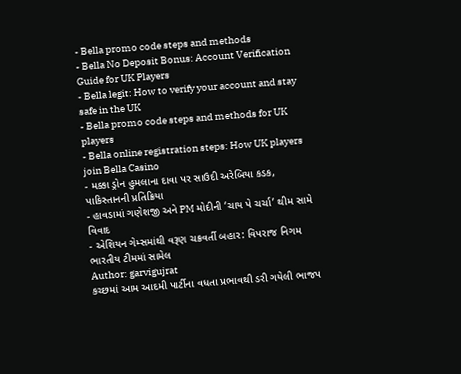- Bella promo code steps and methods
- Bella No Deposit Bonus: Account Verification Guide for UK Players
- Bella legit: How to verify your account and stay safe in the UK
- Bella promo code steps and methods for UK players
- Bella online registration steps: How UK players join Bella Casino
- મક્કા ડ્રોન હુમલાના દાવા પર સાઉદી અરેબિયા કડક, પાકિસ્તાનની પ્રતિક્રિયા
- હાવડામાં ગણેશજી અને PM મોદીની ‘ચાય પે ચર્ચા’ થીમ સામે વિવાદ
- એશિયન ગેમ્સમાંથી વરૂણ ચક્રવર્તી બહાર: વિપરાજ નિગમ ભારતીય ટીમમાં સામેલ
Author: garvigujrat
કચ્છમાં આમ આદમી પાર્ટીના વધતા પ્રભાવથી ડરી ગયેલી ભાજપ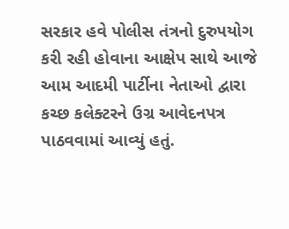સરકાર હવે પોલીસ તંત્રનો દુરુપયોગ કરી રહી હોવાના આક્ષેપ સાથે આજે આમ આદમી પાર્ટીના નેતાઓ દ્વારા કચ્છ કલેક્ટરને ઉગ્ર આવેદનપત્ર પાઠવવામાં આવ્યું હતું.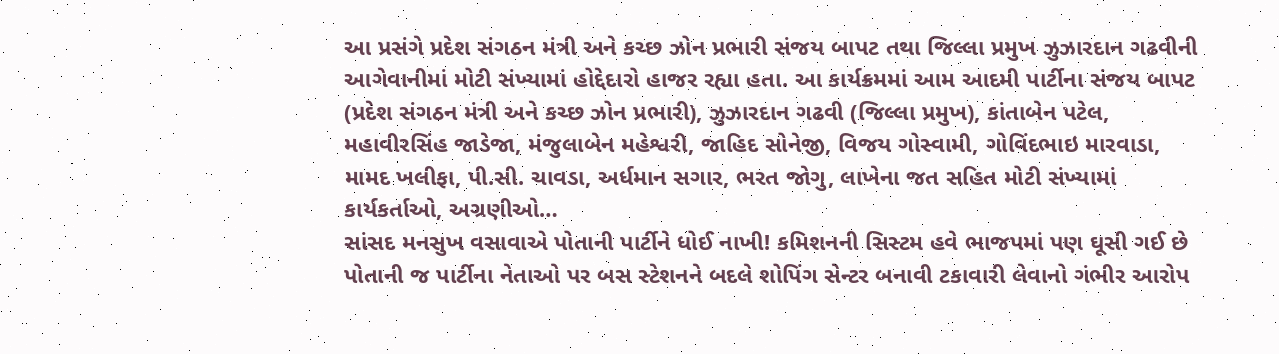આ પ્રસંગે પ્રદેશ સંગઠન મંત્રી અને કચ્છ ઝોન પ્રભારી સંજય બાપટ તથા જિલ્લા પ્રમુખ ઝુઝારદાન ગઢવીની આગેવાનીમાં મોટી સંખ્યામાં હોદ્દેદારો હાજર રહ્યા હતા. આ કાર્યક્રમમાં આમ આદમી પાર્ટીના સંજય બાપટ (પ્રદેશ સંગઠન મંત્રી અને કચ્છ ઝોન પ્રભારી), ઝુઝારદાન ગઢવી (જિલ્લા પ્રમુખ), કાંતાબેન પટેલ, મહાવીરસિંહ જાડેજા, મંજુલાબેન મહેશ્વરી, જાહિદ સોનેજી, વિજય ગોસ્વામી, ગોવિંદભાઇ મારવાડા, મામદ ખલીફા, પી.સી. ચાવડા, અર્ધમાન સગાર, ભરત જોગુ, લાખેના જત સહિત મોટી સંખ્યામાં કાર્યકર્તાઓ, અગ્રણીઓ…
સાંસદ મનસુખ વસાવાએ પોતાની પાર્ટીને ધોઈ નાખી! કમિશનની સિસ્ટમ હવે ભાજપમાં પણ ઘૂસી ગઈ છે પોતાની જ પાર્ટીના નેતાઓ પર બસ સ્ટેશનને બદલે શોપિંગ સેન્ટર બનાવી ટકાવારી લેવાનો ગંભીર આરોપ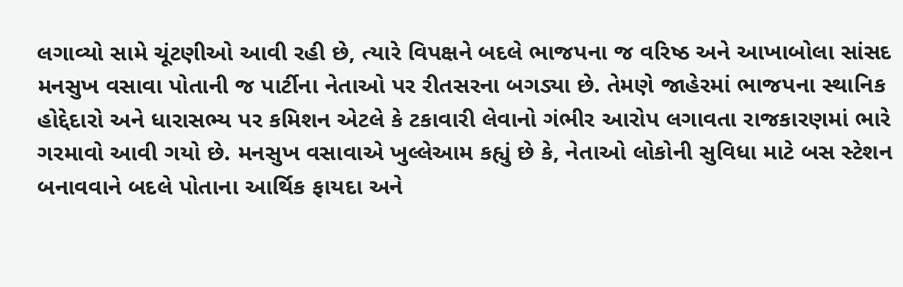લગાવ્યો સામે ચૂંટણીઓ આવી રહી છે, ત્યારે વિપક્ષને બદલે ભાજપના જ વરિષ્ઠ અને આખાબોલા સાંસદ મનસુખ વસાવા પોતાની જ પાર્ટીના નેતાઓ પર રીતસરના બગડ્યા છે. તેમણે જાહેરમાં ભાજપના સ્થાનિક હોદ્દેદારો અને ધારાસભ્ય પર કમિશન એટલે કે ટકાવારી લેવાનો ગંભીર આરોપ લગાવતા રાજકારણમાં ભારે ગરમાવો આવી ગયો છે. મનસુખ વસાવાએ ખુલ્લેઆમ કહ્યું છે કે, નેતાઓ લોકોની સુવિધા માટે બસ સ્ટેશન બનાવવાને બદલે પોતાના આર્થિક ફાયદા અને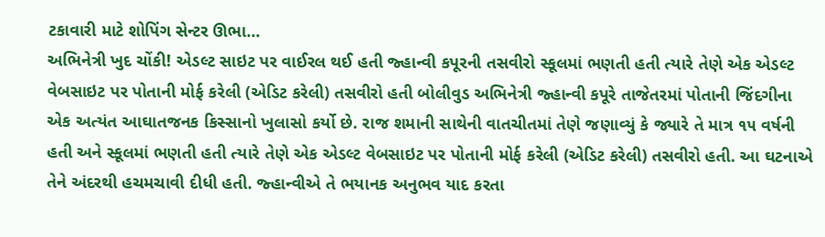ટકાવારી માટે શોપિંગ સેન્ટર ઊભા…
અભિનેત્રી ખુદ ચોંકી! એડલ્ટ સાઇટ પર વાઈરલ થઈ હતી જ્હાન્વી કપૂરની તસવીરો સ્કૂલમાં ભણતી હતી ત્યારે તેણે એક એડલ્ટ વેબસાઇટ પર પોતાની મોર્ફ કરેલી (એડિટ કરેલી) તસવીરો હતી બોલીવુડ અભિનેત્રી જ્હાન્વી કપૂરે તાજેતરમાં પોતાની જિંદગીના એક અત્યંત આઘાતજનક કિસ્સાનો ખુલાસો કર્યો છે. રાજ શમાની સાથેની વાતચીતમાં તેણે જણાવ્યું કે જ્યારે તે માત્ર ૧૫ વર્ષની હતી અને સ્કૂલમાં ભણતી હતી ત્યારે તેણે એક એડલ્ટ વેબસાઇટ પર પોતાની મોર્ફ કરેલી (એડિટ કરેલી) તસવીરો હતી. આ ઘટનાએ તેને અંદરથી હચમચાવી દીધી હતી. જ્હાન્વીએ તે ભયાનક અનુભવ યાદ કરતા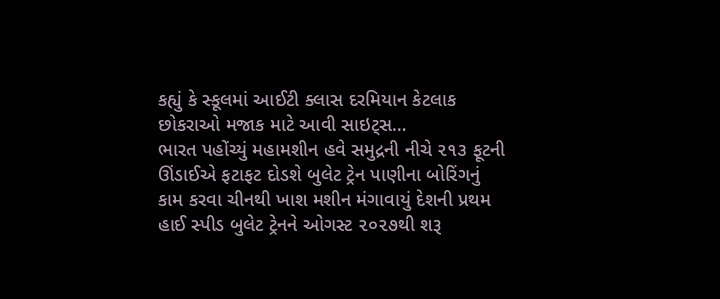કહ્યું કે સ્કૂલમાં આઈટી ક્લાસ દરમિયાન કેટલાક છોકરાઓ મજાક માટે આવી સાઇટ્સ…
ભારત પહોંચ્યું મહામશીન હવે સમુદ્રની નીચે ૨૧૩ ફૂટની ઊંડાઈએ ફટાફટ દોડશે બુલેટ ટ્રેન પાણીના બોરિંગનું કામ કરવા ચીનથી ખાશ મશીન મંગાવાયું દેશની પ્રથમ હાઈ સ્પીડ બુલેટ ટ્રેનને ઓગસ્ટ ૨૦૨૭થી શરૂ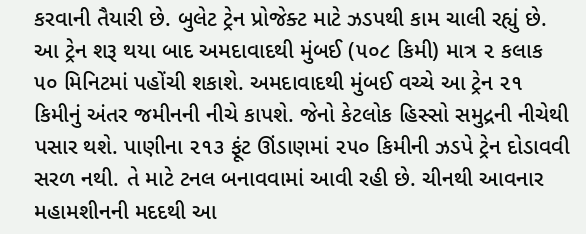કરવાની તૈયારી છે. બુલેટ ટ્રેન પ્રોજેક્ટ માટે ઝડપથી કામ ચાલી રહ્યું છે. આ ટ્રેન શરૂ થયા બાદ અમદાવાદથી મુંબઈ (૫૦૮ કિમી) માત્ર ૨ કલાક ૫૦ મિનિટમાં પહોંચી શકાશે. અમદાવાદથી મુંબઈ વચ્ચે આ ટ્રેન ૨૧ કિમીનું અંતર જમીનની નીચે કાપશે. જેનો કેટલોક હિસ્સો સમુદ્રની નીચેથી પસાર થશે. પાણીના ૨૧૩ ફૂંટ ઊંડાણમાં ૨૫૦ કિમીની ઝડપે ટ્રેન દોડાવવી સરળ નથી. તે માટે ટનલ બનાવવામાં આવી રહી છે. ચીનથી આવનાર મહામશીનની મદદથી આ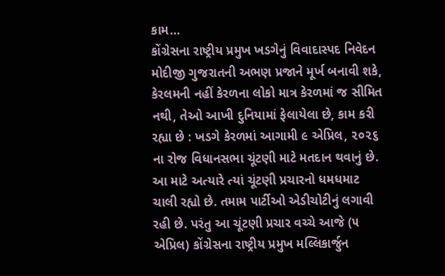કામ…
કોંગ્રેસના રાષ્ટ્રીય પ્રમુખ ખડગેનું વિવાદાસ્પદ નિવેદન મોદીજી ગુજરાતની અભણ પ્રજાને મૂર્ખ બનાવી શકે, કેરલમની નહીં કેરળના લોકો માત્ર કેરળમાં જ સીમિત નથી, તેઓ આખી દુનિયામાં ફેલાયેલા છે, કામ કરી રહ્યા છે : ખડગે કેરળમાં આગામી ૯ એપ્રિલ, ૨૦૨૬ ના રોજ વિધાનસભા ચૂંટણી માટે મતદાન થવાનું છે. આ માટે અત્યારે ત્યાં ચૂંટણી પ્રચારનો ધમધમાટ ચાલી રહ્યો છે. તમામ પાર્ટીઓ એડીચોટીનું લગાવી રહી છે. પરંતુ આ ચૂંટણી પ્રચાર વચ્ચે આજે (૫ એપ્રિલ) કોંગ્રેસના રાષ્ટ્રીય પ્રમુખ મલ્લિકાર્જુન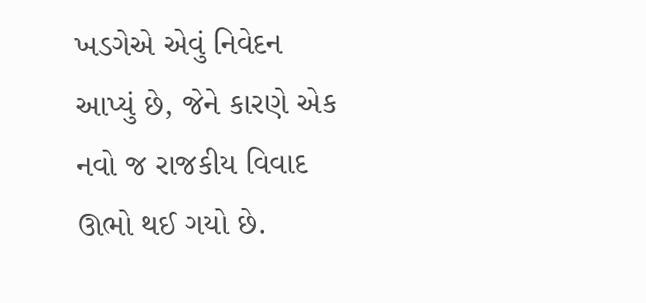ખડગેએ એવું નિવેદન આપ્યું છે, જેને કારણે એક નવો જ રાજકીય વિવાદ ઊભો થઈ ગયો છે.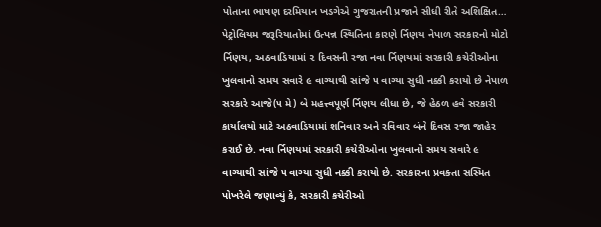પોતાના ભાષણ દરમિયાન ખડગેએ ગુજરાતની પ્રજાને સીધી રીતે અશિક્ષિત…
પેટ્રોલિયમ જરૂરિયાતોમાં ઉત્પન્ન સ્થિતિના કારણે ર્નિણય નેપાળ સરકારનો મોટો ર્નિણય, અઠવાડિયામાં ૨ દિવસની રજા નવા ર્નિણયમાં સરકારી કચેરીઓના ખુલવાનો સમય સવારે ૯ વાગ્યાથી સાંજે ૫ વાગ્યા સુધી નક્કી કરાયો છે નેપાળ સરકારે આજે(૫ મે) બે મહત્ત્વપૂર્ણ ર્નિણય લીધા છે, જે હેઠળ હવે સરકારી કાર્યાલયો માટે અઠવાડિયામાં શનિવાર અને રવિવાર બંને દિવસ રજા જાહેર કરાઈ છે. નવા ર્નિણયમાં સરકારી કચેરીઓના ખુલવાનો સમય સવારે ૯ વાગ્યાથી સાંજે ૫ વાગ્યા સુધી નક્કી કરાયો છે. સરકારના પ્રવક્તા સસ્મિત પોખરેલે જણાવ્યું કે, સરકારી કચેરીઓ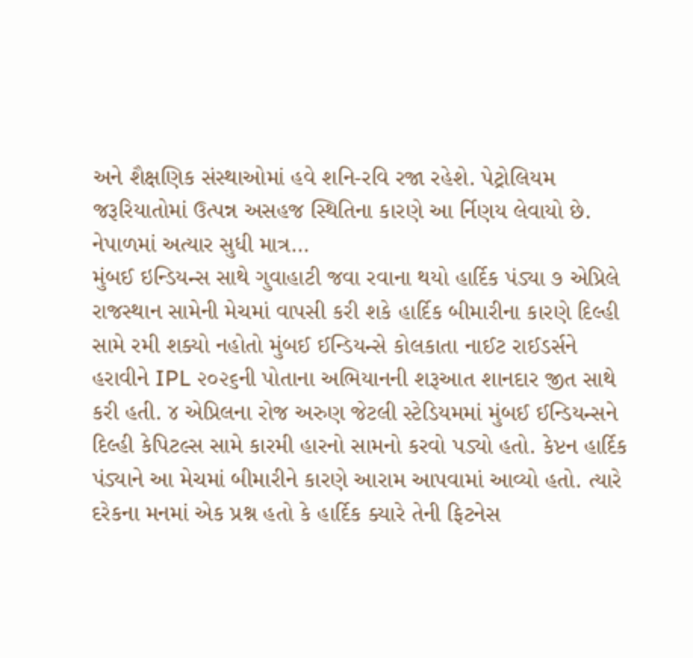અને શૈક્ષણિક સંસ્થાઓમાં હવે શનિ-રવિ રજા રહેશે. પેટ્રોલિયમ જરૂરિયાતોમાં ઉત્પન્ન અસહજ સ્થિતિના કારણે આ ર્નિણય લેવાયો છે. નેપાળમાં અત્યાર સુધી માત્ર…
મુંબઈ ઇન્ડિયન્સ સાથે ગુવાહાટી જવા રવાના થયો હાર્દિક પંડ્યા ૭ એપ્રિલે રાજસ્થાન સામેની મેચમાં વાપસી કરી શકે હાર્દિક બીમારીના કારણે દિલ્હી સામે રમી શક્યો નહોતો મુંબઈ ઈન્ડિયન્સે કોલકાતા નાઈટ રાઈડર્સને હરાવીને IPL ૨૦૨૬ની પોતાના અભિયાનની શરૂઆત શાનદાર જીત સાથે કરી હતી. ૪ એપ્રિલના રોજ અરુણ જેટલી સ્ટેડિયમમાં મુંબઈ ઈન્ડિયન્સને દિલ્હી કેપિટલ્સ સામે કારમી હારનો સામનો કરવો પડ્યો હતો. કેપ્ટન હાર્દિક પંડ્યાને આ મેચમાં બીમારીને કારણે આરામ આપવામાં આવ્યો હતો. ત્યારે દરેકના મનમાં એક પ્રશ્ન હતો કે હાર્દિક ક્યારે તેની ફિટનેસ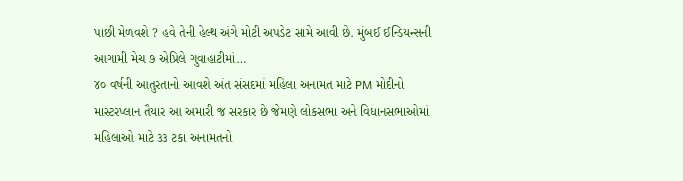પાછી મેળવશે ? હવે તેની હેલ્થ અંગે મોટી અપડેટ સામે આવી છે. મુંબઈ ઈન્ડિયન્સની આગામી મેચ ૭ એપ્રિલે ગુવાહાટીમાં…
૪૦ વર્ષની આતુરતાનો આવશે અંત સંસદમાં મહિલા અનામત માટે PM મોદીનો માસ્ટરપ્લાન તૈયાર આ અમારી જ સરકાર છે જેમણે લોકસભા અને વિધાનસભાઓમાં મહિલાઓ માટે ૩૩ ટકા અનામતનો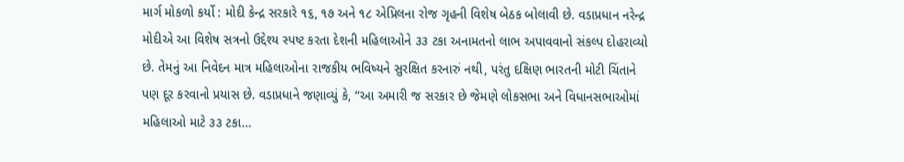માર્ગ મોકળો કર્યો : મોદી કેન્દ્ર સરકારે ૧૬, ૧૭ અને ૧૮ એપ્રિલના રોજ ગૃહની વિશેષ બેઠક બોલાવી છે. વડાપ્રધાન નરેન્દ્ર મોદીએ આ વિશેષ સત્રનો ઉદ્દેશ્ય સ્પષ્ટ કરતા દેશની મહિલાઓને ૩૩ ટકા અનામતનો લાભ અપાવવાનો સંકલ્પ દોહરાવ્યો છે. તેમનું આ નિવેદન માત્ર મહિલાઓના રાજકીય ભવિષ્યને સુરક્ષિત કરનારું નથી, પરંતુ દક્ષિણ ભારતની મોટી ચિંતાને પણ દૂર કરવાનો પ્રયાસ છે. વડાપ્રધાને જણાવ્યું કે, “આ અમારી જ સરકાર છે જેમણે લોકસભા અને વિધાનસભાઓમાં મહિલાઓ માટે ૩૩ ટકા…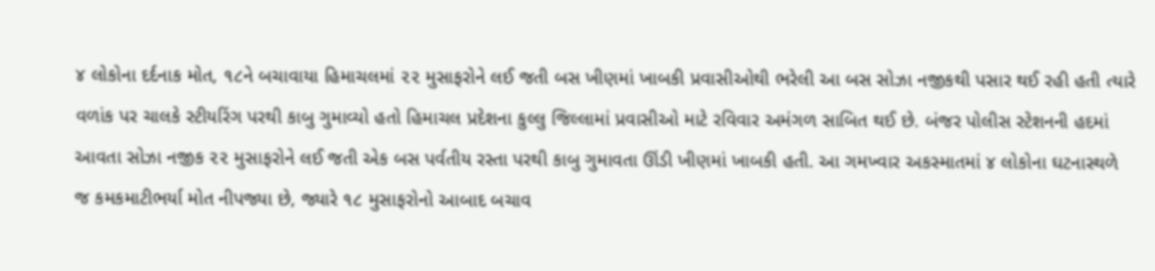૪ લોકોના દર્દનાક મોત, ૧૮ને બચાવાયા હિમાચલમાં ૨૨ મુસાફરોને લઈ જતી બસ ખીણમાં ખાબકી પ્રવાસીઓથી ભરેલી આ બસ સોઝા નજીકથી પસાર થઈ રહી હતી ત્યારે વળાંક પર ચાલકે સ્ટીયરિંગ પરથી કાબુ ગુમાવ્યો હતો હિમાચલ પ્રદેશના કુલ્લુ જિલ્લામાં પ્રવાસીઓ માટે રવિવાર અમંગળ સાબિત થઈ છે. બંજર પોલીસ સ્ટેશનની હદમાં આવતા સોઝા નજીક ૨૨ મુસાફરોને લઈ જતી એક બસ પર્વતીય રસ્તા પરથી કાબુ ગુમાવતા ઊંડી ખીણમાં ખાબકી હતી. આ ગમખ્વાર અકસ્માતમાં ૪ લોકોના ઘટનાસ્થળે જ કમકમાટીભર્યા મોત નીપજ્યા છે, જ્યારે ૧૮ મુસાફરોનો આબાદ બચાવ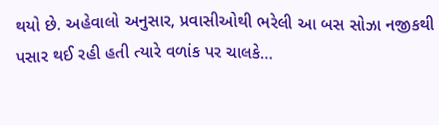થયો છે. અહેવાલો અનુસાર, પ્રવાસીઓથી ભરેલી આ બસ સોઝા નજીકથી પસાર થઈ રહી હતી ત્યારે વળાંક પર ચાલકે…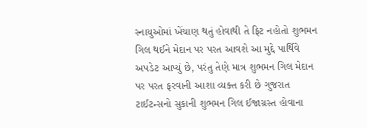સ્નાયુઓમાં ખેંચાણ થતું હોવાથી તે ફિટ નહોતો શુભમન ગિલ થઈને મેદાન પર પરત આવશે આ મુદ્દે પાર્થિવે અપડેટ આપ્યું છે, પરંતુ તેણે માત્ર શુભમન ગિલ મેદાન પર પરત ફરવાની આશા વ્યક્ત કરી છે ગુજરાત ટાઈટન્સનો સુકાની શુભમન ગિલ ઈજાગ્રસ્ત હોવાના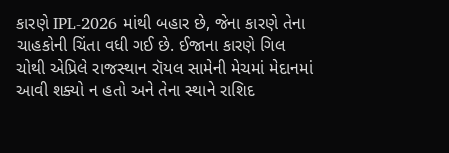કારણે IPL-2026 માંથી બહાર છે, જેના કારણે તેના ચાહકોની ચિંતા વધી ગઈ છે. ઈજાના કારણે ગિલ ચોથી એપ્રિલે રાજસ્થાન રૉયલ સામેની મેચમાં મેદાનમાં આવી શક્યો ન હતો અને તેના સ્થાને રાશિદ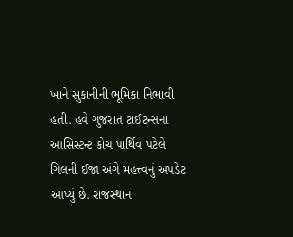ખાને સુકાનીની ભૂમિકા નિભાવી હતી. હવે ગુજરાત ટાઈટન્સના આસિસ્ટન્ટ કોચ પાર્થિવ પટેલે ગિલની ઈજા અંગે મહત્ત્વનું અપડેટ આપ્યું છે. રાજસ્થાન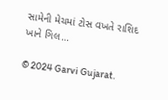સામેની મેચમાં ટોસ વખતે રાશિદ ખાને ગિલ…

© 2024 Garvi Gujarat.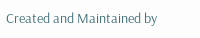Created and Maintained by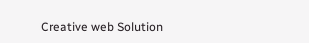Creative web Solution